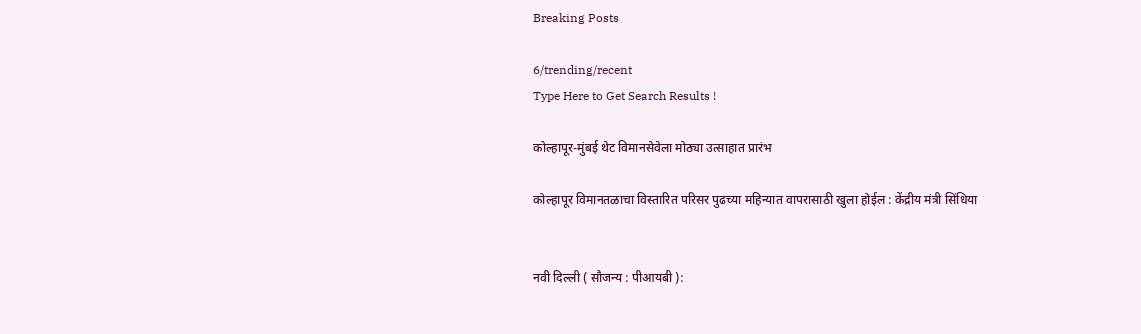Breaking Posts

6/trending/recent
Type Here to Get Search Results !

कोल्हापूर-मुंबई थेट विमानसेवेला मोठ्या उत्साहात प्रारंभ

कोल्हापूर विमानतळाचा विस्तारित परिसर पुढच्या महिन्यात वापरासाठी खुला होईल : केंद्रीय मंत्री सिंधिया


नवी दिल्‍ली ( सौजन्य : पीआयबी ):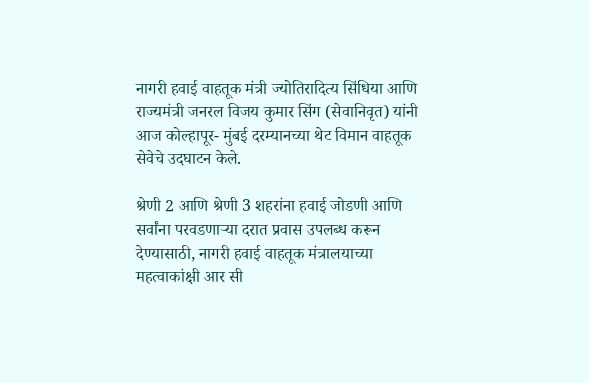नागरी हवाई वाहतूक मंत्री ज्योतिरादित्य सिंधिया आणि राज्यमंत्री जनरल विजय कुमार सिंग (सेवानिवृत) यांनी आज कोल्हापूर- मुंबई दरम्यानच्या थेट विमान वाहतूक सेवेचे उदघाटन केले.

श्रेणी 2 आणि श्रेणी 3 शहरांना हवाई जोडणी आणि सर्वांना परवडणाऱ्या दरात प्रवास उपलब्ध करून देण्यासाठी, नागरी हवाई वाहतूक मंत्रालयाच्या महत्वाकांक्षी आर सी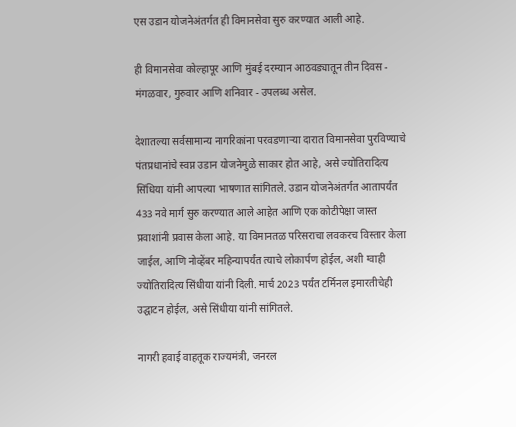एस उडान योजनेअंतर्गत ही विमानसेवा सुरु करण्यात आली आहे.

ही विमानसेवा कोल्हापूर आणि मुंबई दरम्यान आठवड्यातून तीन दिवस - मंगळवार, गुरुवार आणि शनिवार - उपलब्ध असेल.

देशातल्या सर्वसामान्य नागरिकांना परवडणाऱ्या दारात विमानसेवा पुरविण्याचे पंतप्रधानांचे स्वप्न उडान योजनेमुळे साकार होत आहे, असे ज्योतिरादित्य सिंधिया यांनी आपल्या भाषणात सांगितले. उडान योजनेअंतर्गत आतापर्यंत 433 नवे मार्ग सुरु करण्यात आले आहेत आणि एक कोटीपेक्षा जास्त प्रवाशांनी प्रवास केला आहे. या विमानतळ परिसराचा लवकरच विस्तार केला जाईल, आणि नोव्हेंबर महिन्यापर्यंत त्याचे लोकार्पण होईल, अशी ग्वाही ज्योतिरादित्य सिंधीया यांनी दिली. मार्च 2023 पर्यंत टर्मिनल इमारतीचेही उद्घाटन होईल, असे सिंधीया यांनी सांगितले.

नागरी हवाई वाहतूक राज्यमंत्री, जनरल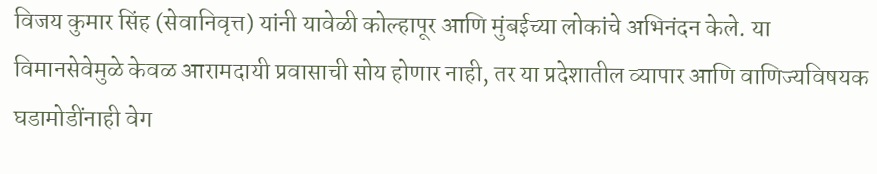विजय कुमार सिंह (सेवानिवृत्त) यांनी यावेळी कोल्हापूर आणि मुंबईच्या लोकांचे अभिनंदन केले. या विमानसेवेमुळे केवळ आरामदायी प्रवासाची सोय होणार नाही, तर या प्रदेशातील व्यापार आणि वाणिज्यविषयक घडामोडींनाही वेग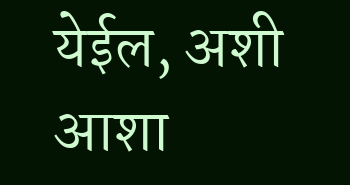येईल, अशी आशा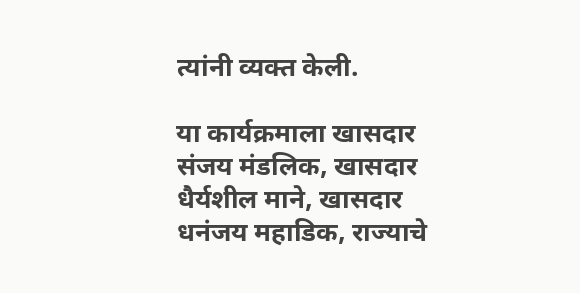त्यांनी व्यक्त केली.

या कार्यक्रमाला खासदार संजय मंडलिक, खासदार धैर्यशील माने, खासदार धनंजय महाडिक, राज्याचे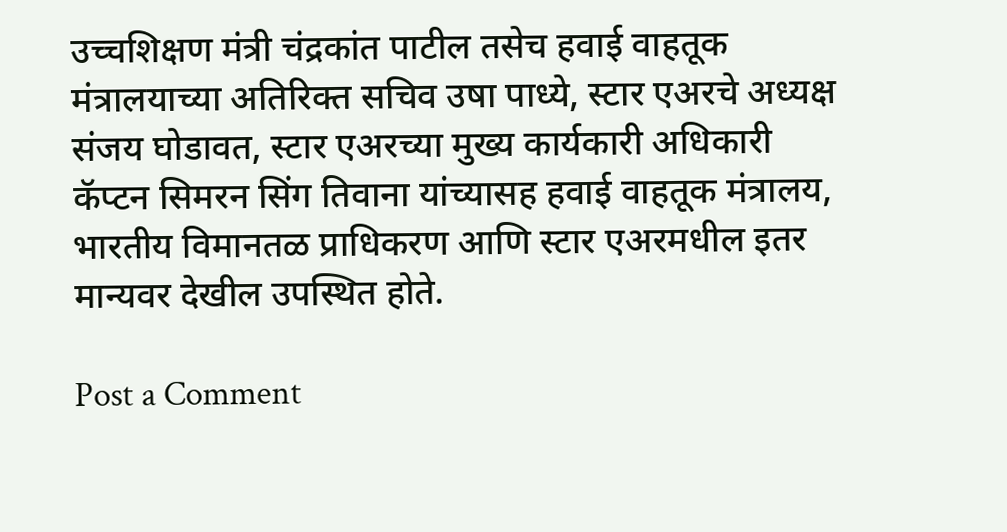उच्चशिक्षण मंत्री चंद्रकांत पाटील तसेच हवाई वाहतूक मंत्रालयाच्या अतिरिक्त सचिव उषा पाध्ये, स्टार एअरचे अध्यक्ष संजय घोडावत, स्टार एअरच्या मुख्य कार्यकारी अधिकारी कॅप्टन सिमरन सिंग तिवाना यांच्यासह हवाई वाहतूक मंत्रालय, भारतीय विमानतळ प्राधिकरण आणि स्टार एअरमधील इतर मान्यवर देखील उपस्थित होते.

Post a Comment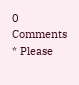0 Comments
* Please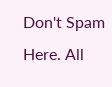Don't Spam Here. All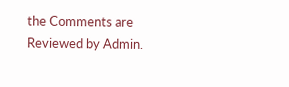the Comments are Reviewed by Admin.